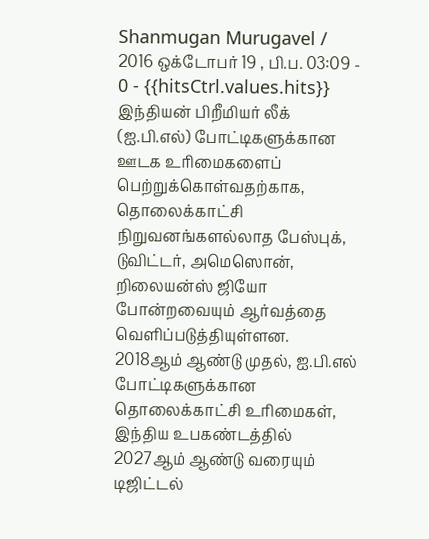Shanmugan Murugavel / 2016 ஒக்டோபர் 19 , பி.ப. 03:09 - 0 - {{hitsCtrl.values.hits}}
இந்தியன் பிறீமியர் லீக் (ஐ.பி.எல்) போட்டிகளுக்கான ஊடக உரிமைகளைப் பெற்றுக்கொள்வதற்காக, தொலைக்காட்சி நிறுவனங்களல்லாத பேஸ்புக், டுவிட்டர், அமெஸொன், றிலையன்ஸ் ஜியோ போன்றவையும் ஆர்வத்தை வெளிப்படுத்தியுள்ளன.
2018ஆம் ஆண்டு முதல், ஐ.பி.எல் போட்டிகளுக்கான தொலைக்காட்சி உரிமைகள், இந்திய உபகண்டத்தில் 2027ஆம் ஆண்டு வரையும் டிஜிட்டல்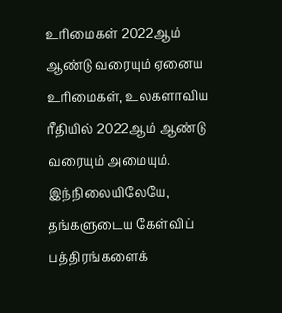உரிமைகள் 2022ஆம் ஆண்டு வரையும் ஏனைய உரிமைகள், உலகளாவிய ரீதியில் 2022ஆம் ஆண்டு வரையும் அமையும்.
இந்நிலையிலேயே, தங்களுடைய கேள்விப் பத்திரங்களைக்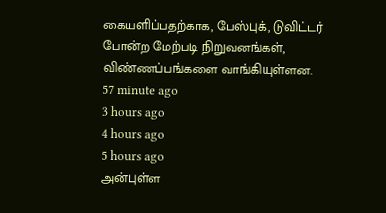கையளிப்பதற்காக, பேஸ்புக், டுவிட்டர் போன்ற மேற்படி நிறுவனங்கள், விண்ணப்பங்களை வாங்கியுள்ளன.
57 minute ago
3 hours ago
4 hours ago
5 hours ago
அன்புள்ள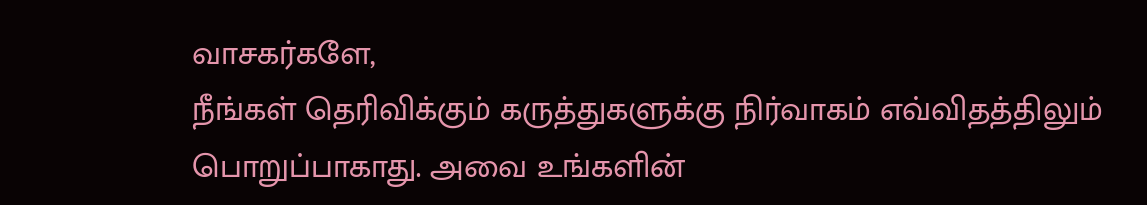வாசகர்களே,
நீங்கள் தெரிவிக்கும் கருத்துகளுக்கு நிர்வாகம் எவ்விதத்திலும் பொறுப்பாகாது. அவை உங்களின்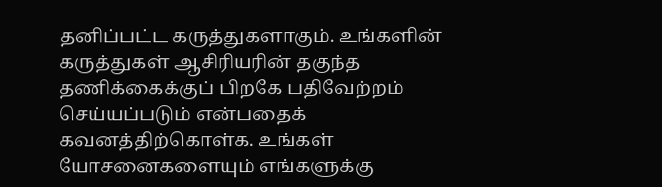தனிப்பட்ட கருத்துகளாகும். உங்களின் கருத்துகள் ஆசிரியரின் தகுந்த தணிக்கைக்குப் பிறகே பதிவேற்றம் செய்யப்படும் என்பதைக் கவனத்திற்கொள்க. உங்கள் யோசனைகளையும் எங்களுக்கு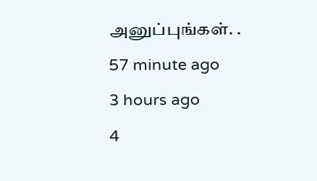அனுப்புங்கள். .
57 minute ago
3 hours ago
4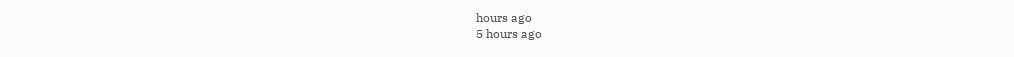hours ago
5 hours ago